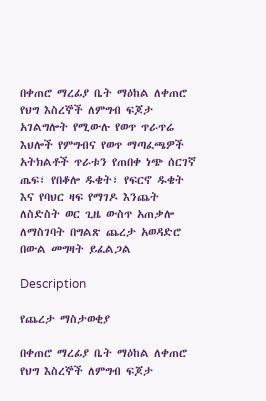በቀጠሮ ማረፊያ ቤት ማዕከል ለቀጠሮ የህግ እስረኞች ለምግብ ፍጆታ አገልግሎት የሚውሉ የወጥ ጥራጥሬ እህሎች የምግብና የወጥ ማጣፈጫዎች አትክልቶች ጥራቱን የጠበቀ ነጭ ሰርገኛ ጤፍ፣ የበቆሎ ዱቄት፣ የፍርኖ ዱቄት እና የባህር ዛፍ የማገዶ እንጨት ለስድስት ወር ጊዜ ውስጥ አጠቃሎ ለማስገባት በግልጽ ጨረታ አወዳድሮ በውል መግዛት ይፈልጋል

Description

የጨረታ ማስታወቂያ

በቀጠሮ ማረፊያ ቤት ማዕከል ለቀጠሮ የህግ እስረኞች ለምግብ ፍጆታ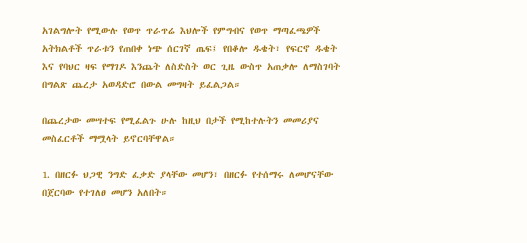አገልግሎት የሚውሉ የወጥ ጥራጥሬ እህሎች የምግብና የወጥ ማጣፈጫዎች አትክልቶች ጥራቱን የጠበቀ ነጭ ሰርገኛ ጤፍ፤ የበቆሎ ዱቄት፣ የፍርኖ ዱቄት እና የባህር ዛፍ የማገዶ እንጨት ለስድስት ወር ጊዜ ውስጥ አጠቃሎ ለማስገባት በግልጽ ጨረታ አወዳድሮ በውል መግዛት ይፈልጋል።

በጨረታው መሣተፍ የሚፈልጉ ሁሉ ከዚህ በታች የሚከተሉትን መመሪያና መስፈርቶች ማሟላት ይኖርባቸዋል።

1. በዘርፉ ህጋዊ ንግድ ፈቃድ ያላቸው መሆን፣ በዘርፉ የተሰማሩ ለመሆናቸው በጀርባው የተገለፀ መሆን አለበት።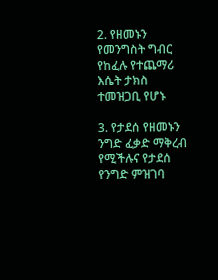2. የዘመኑን የመንግስት ግብር የከፈሉ የተጨማሪ እሴት ታክስ ተመዝጋቢ የሆኑ

3. የታደሰ የዘመኑን ንግድ ፈቃድ ማቅረብ የሚችሉና የታደሰ የንግድ ምዝገባ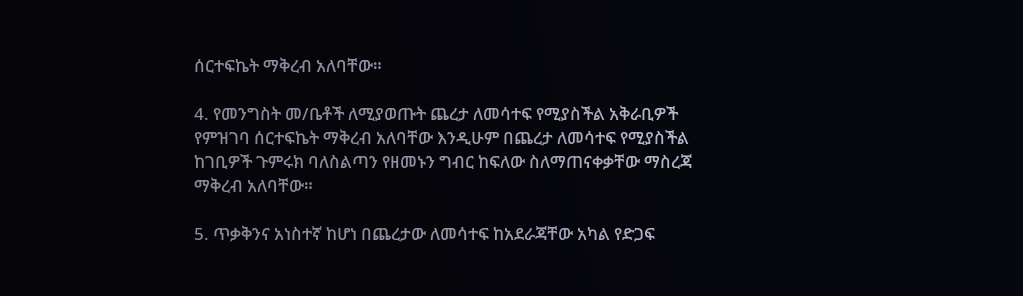ሰርተፍኬት ማቅረብ አለባቸው።

4. የመንግስት መ/ቤቶች ለሚያወጡት ጨረታ ለመሳተፍ የሚያስችል አቅራቢዎች የምዝገባ ሰርተፍኬት ማቅረብ አለባቸው እንዲሁም በጨረታ ለመሳተፍ የሚያስችል ከገቢዎች ጉምሩክ ባለስልጣን የዘመኑን ግብር ከፍለው ስለማጠናቀቃቸው ማስረጃ ማቅረብ አለባቸው።

5. ጥቃቅንና አነስተኛ ከሆነ በጨረታው ለመሳተፍ ከአደራጃቸው አካል የድጋፍ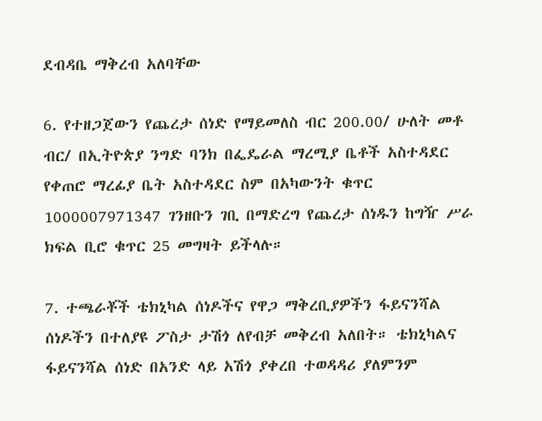ደብዳቤ ማቅረብ አለባቸው

6. የተዘጋጀውን የጨረታ ሰነድ የማይመለስ ብር 200.00/ ሁለት መቶ ብር/ በኢትዮጵያ ንግድ ባንክ በፌዴራል ማረሚያ ቤቶች አስተዳደር የቀጠሮ ማረፊያ ቤት አስተዳደር ስም በአካውንት ቁጥር 1000007971347 ገንዘቡን ገቢ በማድረግ የጨረታ ሰነዱን ከግዥ ሥራ ክፍል ቢሮ ቁጥር 25 መግዛት ይችላሉ።

7. ተጫራቾች ቴክኒካል ሰነዶችና የዋጋ ማቅረቢያዎችን ፋይናንሻል ሰነዶችን በተለያዩ ፖስታ ታሽጎ ለየብቻ መቅረብ አለበት። ቴክኒካልና ፋይናንሻል ሰነድ በአንድ ላይ አሽጎ ያቀረበ ተወዳዳሪ ያለምንም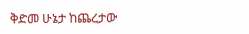ቅድመ ሁኔታ ከጨረታው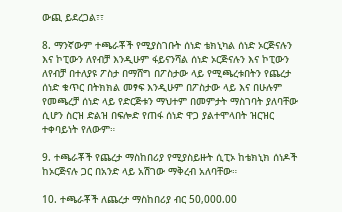ውጪ ይደረጋል፣፣

8. ማንኛውም ተጫራቾች የሚያስገቡት ሰነድ ቴክኒካል ሰነድ ኦርጅናሉን እና ኮፒውን ለየብቻ እንዲሁም ፋይናንሻል ሰነድ ኦርጅናሉን እና ኮፒውን ለየብቻ በተለያዩ ፖስታ በማሸግ በፖስታው ላይ የሚጫረቱበትን የጨረታ ሰነድ ቁጥር በትክክል መፃፍ እንዲሁም በፖስታው ላይ እና በሁሉም የመጫረቻ ሰነድ ላይ የድርጅቱን ማህተም በመምታት ማስገባት ያለባቸው ሲሆን ስርዝ ድልዝ በፍሎድ የጠፋ ሰነድ ዋጋ ያልተሞላበት ዝርዝር ተቀባይነት የለውም።

9. ተጫራቾች የጨረታ ማስከበሪያ የሚያስይዙት ሲፒኦ ከቴክኒክ ሰነዶች ከኦርጅናሉ ጋር በአንድ ላይ አሽገው ማቅረብ አለባቸው።

10. ተጫራቾች ለጨረታ ማስከበሪያ ብር 50,000.00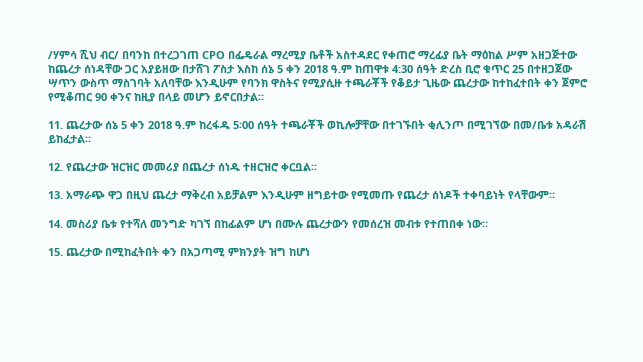/ሃምሳ ሺህ ብር/ በባንከ በተረጋገጠ CPO በፌዴራል ማረሚያ ቤቶች አስተዳደር የቀጠሮ ማረፊያ ቤት ማዕከል ሥም አዘጋጅተው ከጨረታ ሰነዳቸው ጋር አያይዘው በታሸገ ፖስታ እስከ ሰኔ 5 ቀን 2018 ዓ.ም ከጠዋቱ 4:30 ሰዓት ድረስ ቢሮ ቁጥር 25 በተዘጋጀው ሣጥን ውስጥ ማስገባት አለባቸው እንዲሁም የባንክ ዋስትና የሚያሲዙ ተጫራቾች የቆይታ ጊዜው ጨረታው ከተከፈተበት ቀን ጀምሮ የሚቆጠር 90 ቀንና ከዚያ በላይ መሆን ይኖርበታል።

11. ጨረታው ሰኔ 5 ቀን 2018 ዓ.ም ከረፋዱ 5፡00 ሰዓት ተጫራቾች ወኪሎቻቸው በተገኙበት ቂሊንጦ በሚገኘው በመ/ቤቱ አዳራሽ ይከፈታል።

12. የጨረታው ዝርዝር መመሪያ በጨረታ ሰነዱ ተዘርዝሮ ቀርቧል።

13. አማራጭ ዋጋ በዚህ ጨረታ ማቅረብ አይቻልም እንዲሁም ዘግይተው የሚመጡ የጨረታ ሰነዶች ተቀባይነት የላቸውም።

14. መስሪያ ቤቱ የተሻለ መንግድ ካገኘ በከፊልም ሆነ በሙሉ ጨረታውን የመሰረዝ መብቱ የተጠበቀ ነው።

15. ጨረታው በሚከፈትበት ቀን በአጋጣሚ ምክንያት ዝግ ከሆነ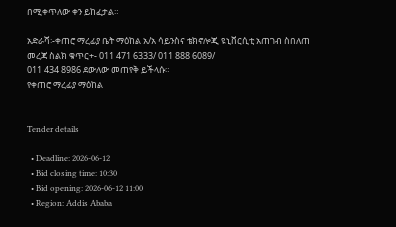በሚቀጥለው ቀን ይከፈታል።

አድራሻ፡-ቀጠሮ ማረፊያ ቤት ማዕከል አ/አ ሳይንስና ቴክኖሎጂ ዩኒቨርሲቲ አጠገብ ስበለጠ መረጃ ስልክ ቁጥር+- 011 471 6333/ 011 888 6089/
011 434 8986 ደውለው መጠየቅ ይችላሱ።
የቀጠሮ ማረፊያ ማዕከል


Tender details

  • Deadline: 2026-06-12
  • Bid closing time: 10:30
  • Bid opening: 2026-06-12 11:00
  • Region: Addis Ababa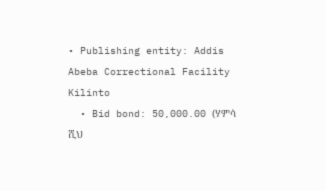• Publishing entity: Addis Abeba Correctional Facility Kilinto
  • Bid bond: 50,000.00 (ሃምሳ ሺህ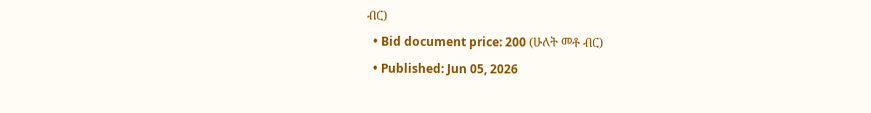ብር)
  • Bid document price: 200 (ሁለት መቶ ብር)
  • Published: Jun 05, 2026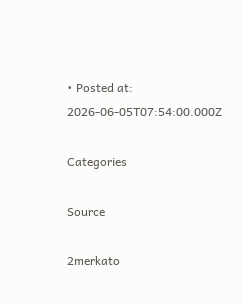• Posted at: 2026-06-05T07:54:00.000Z

Categories

Source

2merkato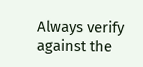Always verify against the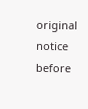original notice before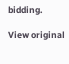bidding.

View original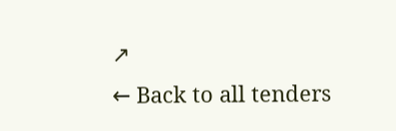↗
← Back to all tenders